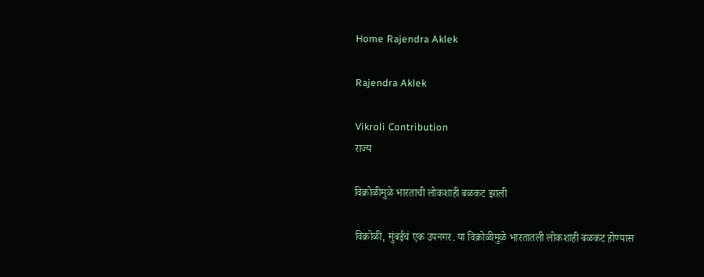Home Rajendra Aklek

Rajendra Aklek

Vikroli Contribution
राज्य

विक्रोळीमुळे भारताची लोकशाही बळकट झाली

विक्रोळी, मुंबईचं एक उपनगर. या विक्रोळीमुळे भारतातली लोकशाही बळकट होण्यास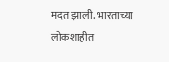मदत झाली. भारताच्या लोकशाहीत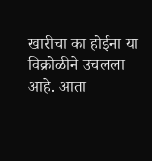खारीचा का होईना या विक्रोळीने उचलला आहे. आता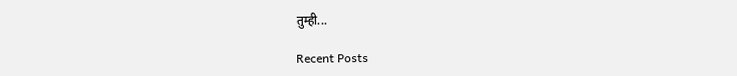तुम्ही...

Recent Posts